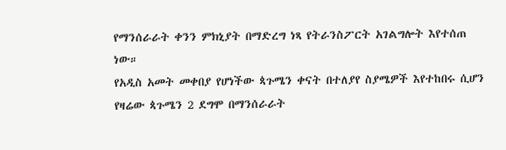የማንሰራራት ቀንን ምክኒያት በማድረግ ነጻ የትራንስፖርት አገልግሎት እየተሰጠ ነው።
የአዲስ አመት መቀበያ የሆነችው ጳጉሜን ቀናት በተለያየ ስያሜዎች እየተከበሩ ሲሆን የዛሬው ጳጉሜን 2 ደግሞ በማንሰራራት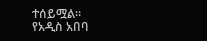ተሰይሟል።
የአዲስ አበባ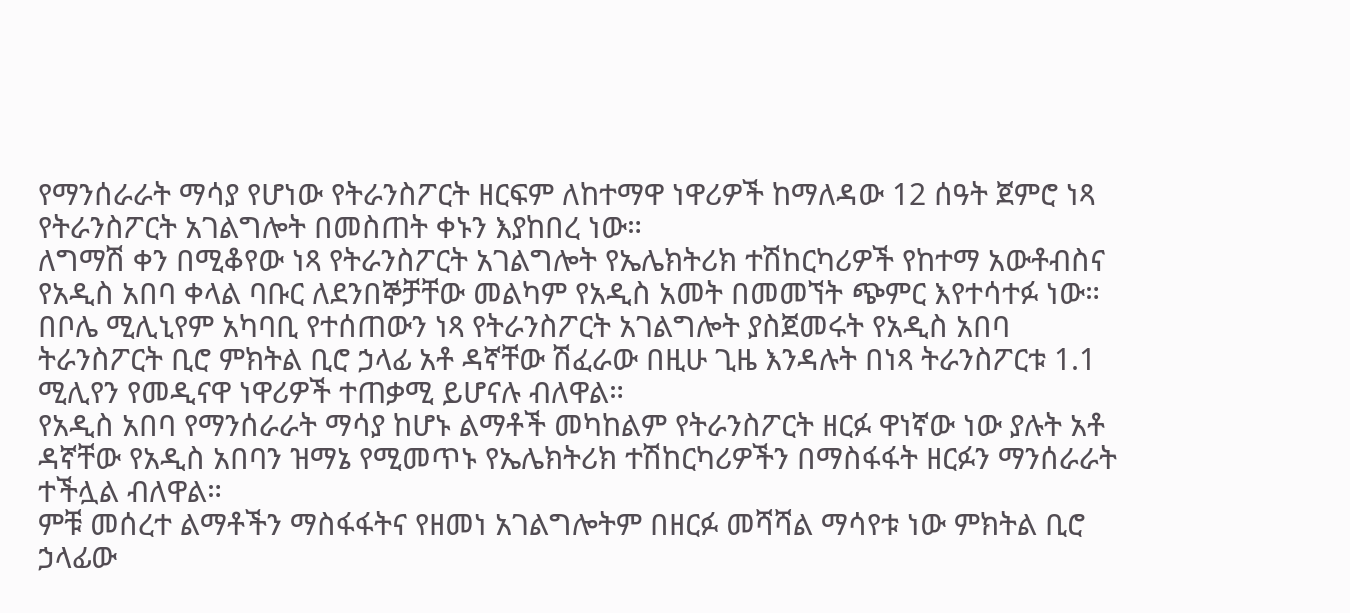የማንሰራራት ማሳያ የሆነው የትራንስፖርት ዘርፍም ለከተማዋ ነዋሪዎች ከማለዳው 12 ሰዓት ጀምሮ ነጻ የትራንስፖርት አገልግሎት በመስጠት ቀኑን እያከበረ ነው።
ለግማሽ ቀን በሚቆየው ነጻ የትራንስፖርት አገልግሎት የኤሌክትሪክ ተሽከርካሪዎች የከተማ አውቶብስና የአዲስ አበባ ቀላል ባቡር ለደንበኞቻቸው መልካም የአዲስ አመት በመመኘት ጭምር እየተሳተፉ ነው።
በቦሌ ሚሊኒየም አካባቢ የተሰጠውን ነጻ የትራንስፖርት አገልግሎት ያስጀመሩት የአዲስ አበባ ትራንስፖርት ቢሮ ምክትል ቢሮ ኃላፊ አቶ ዳኛቸው ሽፈራው በዚሁ ጊዜ እንዳሉት በነጻ ትራንስፖርቱ 1.1 ሚሊየን የመዲናዋ ነዋሪዎች ተጠቃሚ ይሆናሉ ብለዋል።
የአዲስ አበባ የማንሰራራት ማሳያ ከሆኑ ልማቶች መካከልም የትራንስፖርት ዘርፉ ዋነኛው ነው ያሉት አቶ ዳኛቸው የአዲስ አበባን ዝማኔ የሚመጥኑ የኤሌክትሪክ ተሽከርካሪዎችን በማስፋፋት ዘርፉን ማንሰራራት ተችሏል ብለዋል።
ምቹ መሰረተ ልማቶችን ማስፋፋትና የዘመነ አገልግሎትም በዘርፉ መሻሻል ማሳየቱ ነው ምክትል ቢሮ ኃላፊው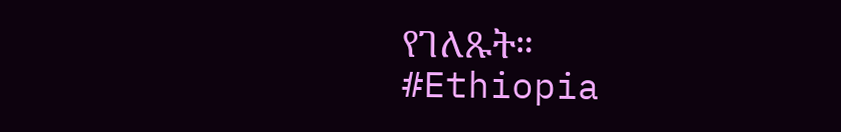የገለጹት።
#Ethiopia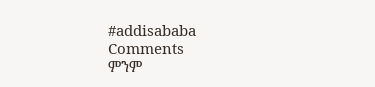#addisababa
Comments
ምንም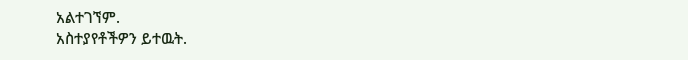አልተገኘም.
አስተያየቶችዎን ይተዉት.